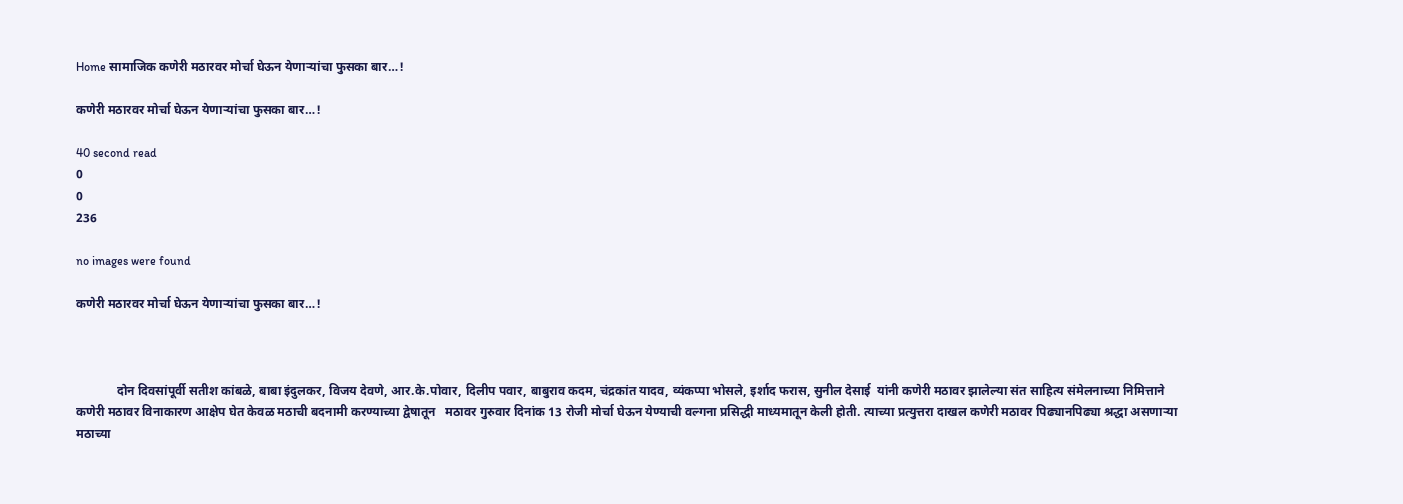Home सामाजिक कणेरी मठारवर मोर्चा घेऊन येणाऱ्यांचा फुसका बार…!

कणेरी मठारवर मोर्चा घेऊन येणाऱ्यांचा फुसका बार…!

40 second read
0
0
236

no images were found

कणेरी मठारवर मोर्चा घेऊन येणाऱ्यांचा फुसका बार…!



             दोन दिवसांपूर्वी सतीश कांबळे, बाबा इंदुलकर, विजय देवणे, आर.के.पोवार, दिलीप पवार, बाबुराव कदम, चंद्रकांत यादव, व्यंकप्पा भोसले, इर्शाद फरास, सुनील देसाई  यांनी कणेरी मठावर झालेल्या संत साहित्य संमेलनाच्या निमित्ताने कणेरी मठावर विनाकारण आक्षेप घेत केवळ मठाची बदनामी करण्याच्या द्वेषातून   मठावर गुरुवार दिनांक 13 रोजी मोर्चा घेऊन येण्याची वल्गना प्रसिद्धी माध्यमातून केली होती. त्याच्या प्रत्युत्तरा दाखल कणेरी मठावर पिढ्यानपिढ्या श्रद्धा असणाऱ्या मठाच्या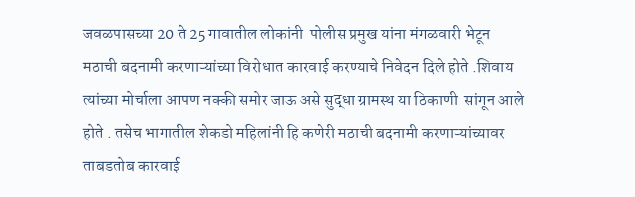जवळपासच्या 20 ते 25 गावातील लोकांनी  पोलीस प्रमुख यांना मंगळवारी भेटून मठाची बदनामी करणाऱ्यांच्या विरोधात कारवाई करण्याचे निवेदन दिले होते .शिवाय त्यांच्या मोर्चाला आपण नक्की समोर जाऊ असे सुद्धा ग्रामस्थ या ठिकाणी  सांगून आले होते . तसेच भागातील शेकडो महिलांनी हि कणेरी मठाची बदनामी करणाऱ्यांच्यावर ताबडतोब कारवाई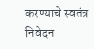करण्याचे स्वतंत्र निवेदन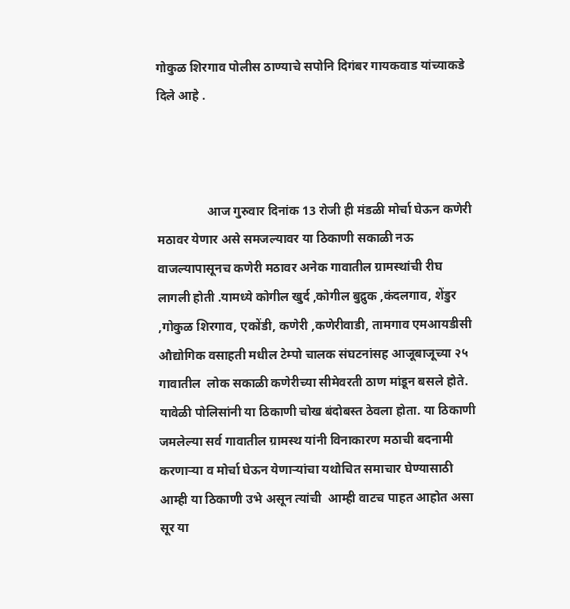गोकुळ शिरगाव पोलीस ठाण्याचे सपोनि दिगंबर गायकवाड यांच्याकडे दिले आहे .



                आज गुरुवार दिनांक 13 रोजी ही मंडळी मोर्चा घेऊन कणेरी मठावर येणार असे समजल्यावर या ठिकाणी सकाळी नऊ वाजल्यापासूनच कणेरी मठावर अनेक गावातील ग्रामस्थांची रीघ लागली होती .यामध्ये कोगील खुर्द ,कोगील बुद्रुक ,कंदलगाव, शेंडुर ,गोकुळ शिरगाव, एकोंडी, कणेरी ,कणेरीवाडी, तामगाव एमआयडीसी औद्योगिक वसाहती मधील टेम्पो चालक संघटनांसह आजूबाजूच्या २५ गावातील  लोक सकाळी कणेरीच्या सीमेवरती ठाण मांडून बसले होते. यावेळी पोलिसांनी या ठिकाणी चोख बंदोबस्त ठेवला होता. या ठिकाणी जमलेल्या सर्व गावातील ग्रामस्थ यांनी विनाकारण मठाची बदनामी करणाऱ्या व मोर्चा घेऊन येणाऱ्यांचा यथोचित समाचार घेण्यासाठी  आम्ही या ठिकाणी उभे असून त्यांची  आम्ही वाटच पाहत आहोत असा सूर या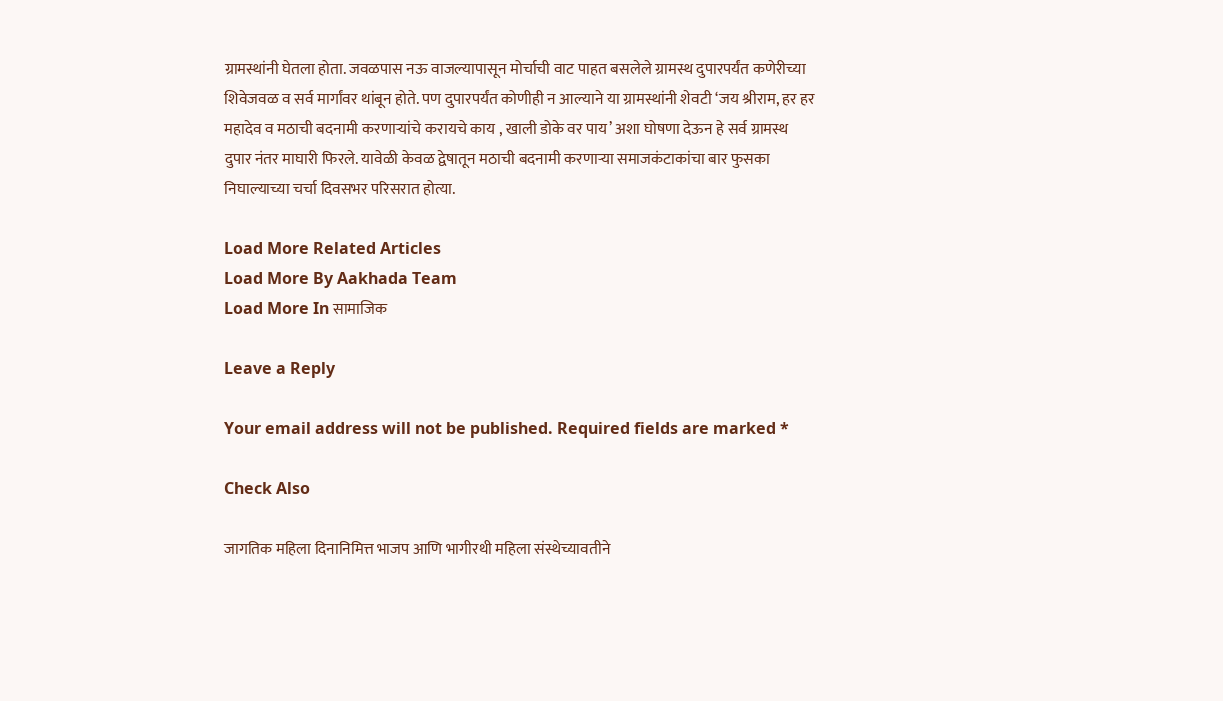ग्रामस्थांनी घेतला होता. जवळपास नऊ वाजल्यापासून मोर्चाची वाट पाहत बसलेले ग्रामस्थ दुपारपर्यंत कणेरीच्या शिवेजवळ व सर्व मार्गांवर थांबून होते. पण दुपारपर्यंत कोणीही न आल्याने या ग्रामस्थांनी शेवटी ‘जय श्रीराम, हर हर महादेव व मठाची बदनामी करणाऱ्यांचे करायचे काय , खाली डोके वर पाय’ अशा घोषणा देऊन हे सर्व ग्रामस्थ दुपार नंतर माघारी फिरले. यावेळी केवळ द्वेषातून मठाची बदनामी करणाऱ्या समाजकंटाकांचा बार फुसका निघाल्याच्या चर्चा दिवसभर परिसरात होत्या.

Load More Related Articles
Load More By Aakhada Team
Load More In सामाजिक

Leave a Reply

Your email address will not be published. Required fields are marked *

Check Also

जागतिक महिला दिनानिमित्त भाजप आणि भागीरथी महिला संस्थेच्यावतीने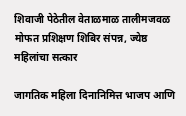शिवाजी पेठेतील वेताळमाळ तालीमजवळ मोफत प्रशिक्षण शिबिर संपन्न, ज्येष्ठ महिलांचा सत्कार

जागतिक महिला दिनानिमित्त भाजप आणि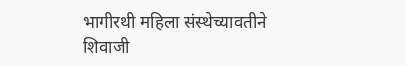भागीरथी महिला संस्थेच्यावतीने शिवाजी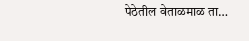पेठेतील वेताळमाळ ता…